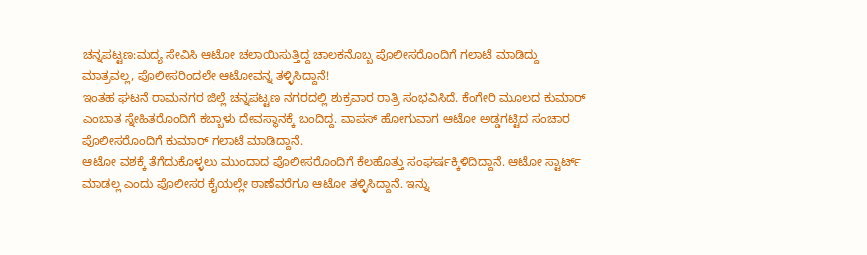ಚನ್ನಪಟ್ಟಣ:ಮದ್ಯ ಸೇವಿಸಿ ಆಟೋ ಚಲಾಯಿಸುತ್ತಿದ್ದ ಚಾಲಕನೊಬ್ಬ ಪೊಲೀಸರೊಂದಿಗೆ ಗಲಾಟೆ ಮಾಡಿದ್ದು ಮಾತ್ರವಲ್ಲ, ಪೊಲೀಸರಿಂದಲೇ ಆಟೋವನ್ನ ತಳ್ಳಿಸಿದ್ದಾನೆ!
ಇಂತಹ ಘಟನೆ ರಾಮನಗರ ಜಿಲ್ಲೆ ಚನ್ನಪಟ್ಟಣ ನಗರದಲ್ಲಿ ಶುಕ್ರವಾರ ರಾತ್ರಿ ಸಂಭವಿಸಿದೆ. ಕೆಂಗೇರಿ ಮೂಲದ ಕುಮಾರ್ ಎಂಬಾತ ಸ್ನೇಹಿತರೊಂದಿಗೆ ಕಬ್ಬಾಳು ದೇವಸ್ಥಾನಕ್ಕೆ ಬಂದಿದ್ದ. ವಾಪಸ್ ಹೋಗುವಾಗ ಆಟೋ ಅಡ್ಡಗಟ್ಟಿದ ಸಂಚಾರ ಪೊಲೀಸರೊಂದಿಗೆ ಕುಮಾರ್ ಗಲಾಟೆ ಮಾಡಿದ್ದಾನೆ.
ಆಟೋ ವಶಕ್ಕೆ ತೆಗೆದುಕೊಳ್ಳಲು ಮುಂದಾದ ಪೊಲೀಸರೊಂದಿಗೆ ಕೆಲಹೊತ್ತು ಸಂಘರ್ಷಕ್ಕಿಳಿದಿದ್ದಾನೆ. ಆಟೋ ಸ್ಟಾರ್ಟ್ ಮಾಡಲ್ಲ ಎಂದು ಪೊಲೀಸರ ಕೈಯಲ್ಲೇ ಠಾಣೆವರೆಗೂ ಆಟೋ ತಳ್ಳಿಸಿದ್ದಾನೆ. ಇನ್ನು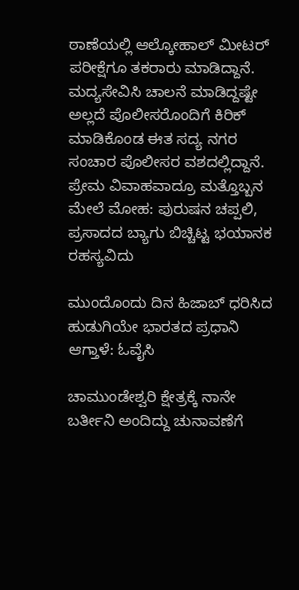ಠಾಣೆಯಲ್ಲಿ ಆಲ್ಕೋಹಾಲ್ ಮೀಟರ್ ಪರೀಕ್ಷೆಗೂ ತಕರಾರು ಮಾಡಿದ್ದಾನೆ. ಮದ್ಯಸೇವಿಸಿ ಚಾಲನೆ ಮಾಡಿದ್ದಷ್ಟೇ ಅಲ್ಲದೆ ಪೊಲೀಸರೊಂದಿಗೆ ಕಿರಿಕ್ ಮಾಡಿಕೊಂಡ ಈತ ಸದ್ಯ ನಗರ ಸಂಚಾರ ಪೊಲೀಸರ ವಶದಲ್ಲಿದ್ದಾನೆ.
ಪ್ರೇಮ ವಿವಾಹವಾದ್ರೂ ಮತ್ತೊಬ್ಬನ ಮೇಲೆ ಮೋಹ: ಪುರುಷನ ಚಪ್ಪಲಿ, ಪ್ರಸಾದದ ಬ್ಯಾಗು ಬಿಚ್ಚಿಟ್ಟ ಭಯಾನಕ ರಹಸ್ಯವಿದು

ಮುಂದೊಂದು ದಿನ ಹಿಜಾಬ್ ಧರಿಸಿದ ಹುಡುಗಿಯೇ ಭಾರತದ ಪ್ರಧಾನಿ ಆಗ್ತಾಳೆ: ಓವೈಸಿ

ಚಾಮುಂಡೇಶ್ವರಿ ಕ್ಷೇತ್ರಕ್ಕೆ ನಾನೇ ಬರ್ತೀನಿ ಅಂದಿದ್ದು ಚುನಾವಣೆಗೆ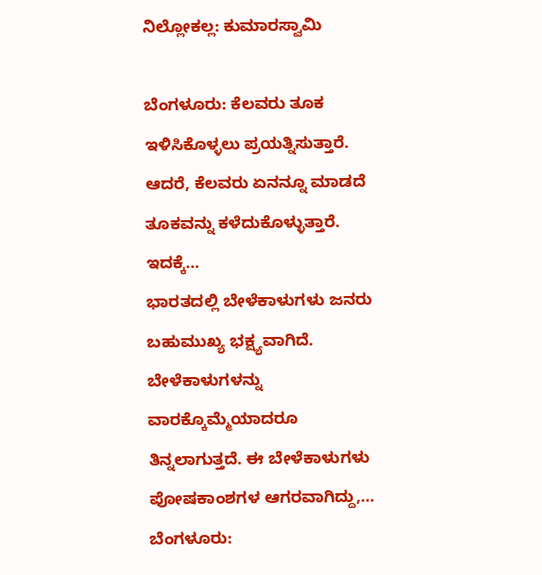ನಿಲ್ಲೋಕಲ್ಲ: ಕುಮಾರಸ್ವಾಮಿ

ಬೆಂಗಳೂರು: ಕೆಲವರು ತೂಕ ಇಳಿಸಿಕೊಳ್ಳಲು ಪ್ರಯತ್ನಿಸುತ್ತಾರೆ. ಆದರೆ, ಕೆಲವರು ಏನನ್ನೂ ಮಾಡದೆ ತೂಕವನ್ನು ಕಳೆದುಕೊಳ್ಳುತ್ತಾರೆ. ಇದಕ್ಕೆ…
ಭಾರತದಲ್ಲಿ ಬೇಳೆಕಾಳುಗಳು ಜನರು ಬಹುಮುಖ್ಯ ಭಕ್ಷ್ಯವಾಗಿದೆ. ಬೇಳೆಕಾಳುಗಳನ್ನು ವಾರಕ್ಕೊಮ್ಮೆಯಾದರೂ ತಿನ್ನಲಾಗುತ್ತದೆ. ಈ ಬೇಳೆಕಾಳುಗಳು ಪೋಷಕಾಂಶಗಳ ಆಗರವಾಗಿದ್ದು,…
ಬೆಂಗಳೂರು: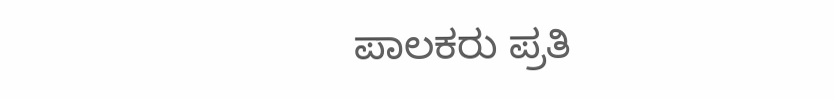ಪಾಲಕರು ಪ್ರತಿ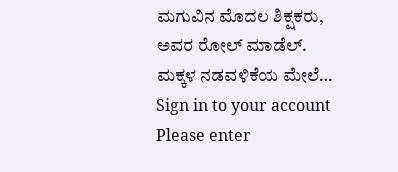ಮಗುವಿನ ಮೊದಲ ಶಿಕ್ಷಕರು, ಅವರ ರೋಲ್ ಮಾಡೆಲ್. ಮಕ್ಕಳ ನಡವಳಿಕೆಯ ಮೇಲೆ…
Sign in to your account
Please enter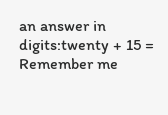an answer in digits:twenty + 15 =
Remember me